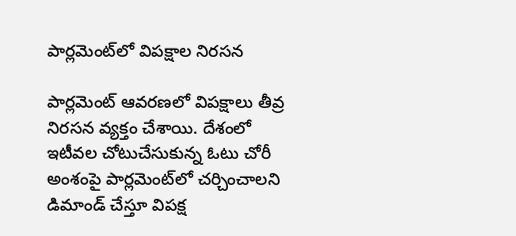పార్లమెంట్‌లో విపక్షాల నిరసన

పార్లమెంట్ ఆవరణలో విపక్షాలు తీవ్ర నిరసన వ్యక్తం చేశాయి. దేశంలో ఇటీవల చోటుచేసుకున్న ఓటు చోరీ అంశంపై పార్లమెంట్‌లో చర్చించాలని డిమాండ్ చేస్తూ విపక్ష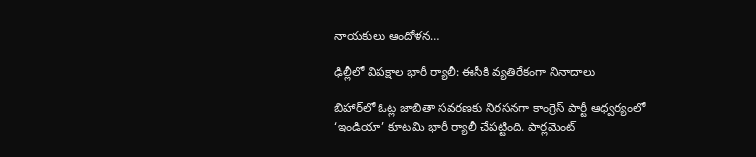నాయకులు ఆందోళన…

ఢిల్లీలో విపక్షాల భారీ ర్యాలీ: ఈసీకి వ్యతిరేకంగా నినాదాలు

బిహార్‌లో ఓట్ల జాబితా సవరణకు నిరసనగా కాంగ్రెస్ పార్టీ ఆధ్వర్యంలో ‘ఇండియా’ కూటమి భారీ ర్యాలీ చేపట్టింది. పార్లమెంట్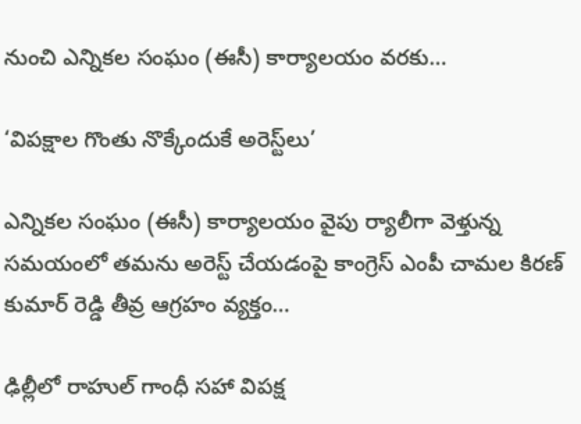నుంచి ఎన్నికల సంఘం (ఈసీ) కార్యాలయం వరకు…

‘విపక్షాల గొంతు నొక్కేందుకే అరెస్ట్‌లు’

ఎన్నికల సంఘం (ఈసీ) కార్యాలయం వైపు ర్యాలీగా వెళ్తున్న సమయంలో తమను అరెస్ట్ చేయడంపై కాంగ్రెస్ ఎంపీ చామల కిరణ్‌ కుమార్‌ రెడ్డి తీవ్ర ఆగ్రహం వ్యక్తం…

ఢిల్లీలో రాహుల్ గాంధీ సహా విపక్ష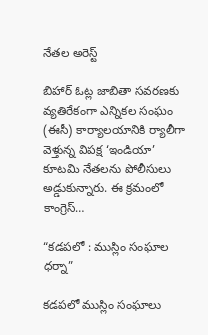నేతల అరెస్ట్

బిహార్ ఓట్ల జాబితా సవరణకు వ్యతిరేకంగా ఎన్నికల సంఘం (ఈసీ) కార్యాలయానికి ర్యాలీగా వెళ్తున్న విపక్ష ‘ఇండియా’ కూటమి నేతలను పోలీసులు అడ్డుకున్నారు. ఈ క్రమంలో కాంగ్రెస్…

“కడపలో : ముస్లిం సంఘాల ధర్నా”

కడపలో ముస్లిం సంఘాలు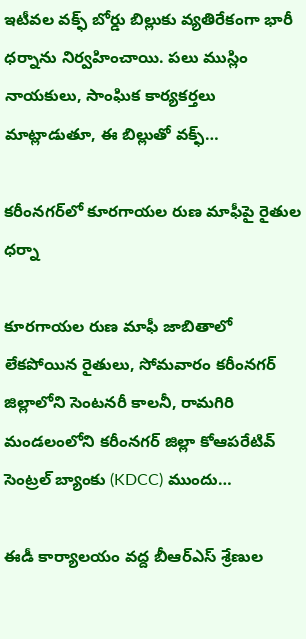ఇటీవల వక్ఫ్ బోర్డు బిల్లుకు వ్యతిరేకంగా భారీ ధర్నాను నిర్వహించాయి. పలు ముస్లిం నాయకులు, సాంఘిక కార్యకర్తలు మాట్లాడుతూ, ఈ బిల్లుతో వక్ఫ్…

కరీంనగర్‌లో కూరగాయల రుణ మాఫీపై రైతుల ధర్నా

కూరగాయల రుణ మాఫీ జాబితాలో లేకపోయిన రైతులు, సోమవారం కరీంనగర్ జిల్లాలోని సెంటనరీ కాలనీ, రామగిరి మండలంలోని కరీంనగర్ జిల్లా కోఆపరేటివ్ సెంట్రల్ బ్యాంకు (KDCC) ముందు…

ఈడీ కార్యాలయం వద్ద బీఆర్‌ఎస్ శ్రేణుల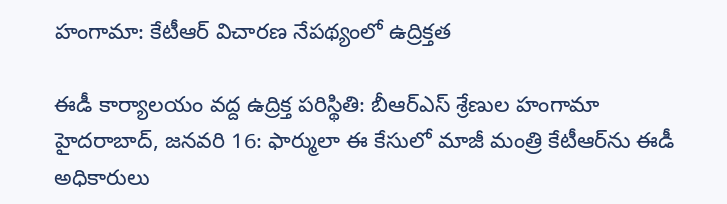హంగామా: కేటీఆర్‌ విచారణ నేపథ్యంలో ఉద్రిక్తత

ఈడీ కార్యాలయం వద్ద ఉద్రిక్త పరిస్థితి: బీఆర్‌ఎస్ శ్రేణుల హంగామా హైదరాబాద్, జనవరి 16: ఫార్ములా ఈ కేసులో మాజీ మంత్రి కేటీఆర్‌ను ఈడీ అధికారులు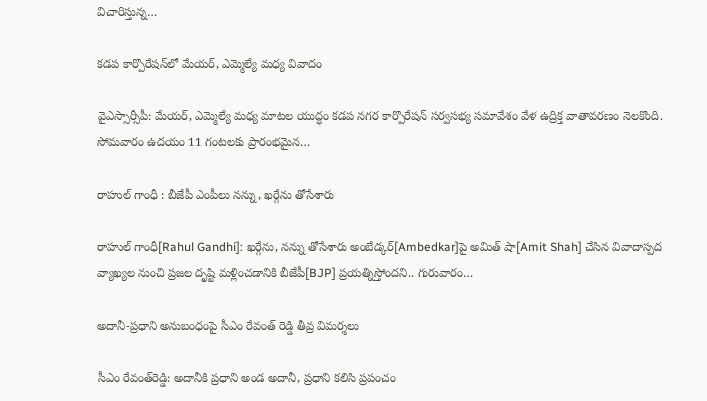విచారిస్తున్న…

కడప కార్పొరేషన్‌లో మేయర్, ఎమ్మెల్యే మధ్య వివాదం

వైఎస్సార్సీపీ: మేయర్, ఎమ్మెల్యే మధ్య మాటల యుద్ధం కడప నగర కార్పొరేషన్ సర్వసభ్య సమావేశం వేళ ఉద్రిక్త వాతావరణం నెలకొంది. సోమవారం ఉదయం 11 గంటలకు ప్రారంభమైన…

రాహుల్ గాంధీ : బీజేపీ ఎంపీలు నన్ను, ఖర్గేను తోసేశారు

రాహుల్ గాంధీ[Rahul Gandhi]: ఖర్గేను, నన్ను తోసేశారు అంబేడ్కర్[Ambedkar]పై అమిత్ షా[Amit Shah] చేసిన వివాదాస్పద వ్యాఖ్యల నుంచి ప్రజల దృష్టి మళ్లించడానికి బీజేపీ[BJP] ప్రయత్నిస్తోందని.. గురువారం…

అదానీ-ప్రధాని అనుబంధంపై సీఎం రేవంత్‌ రెడ్డి తీవ్ర విమర్శలు

సీఎం రేవంత్‌రెడ్డి: అదానీకి ప్రధాని అండ అదానీ, ప్రధాని కలిసి ప్రపంచం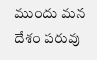ముందు మన దేశం పరువు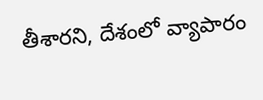తీశారని, దేశంలో వ్యాపారం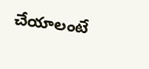చేయాలంటే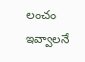లంచం ఇవ్వాలనే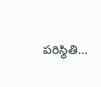పరిస్థితి…